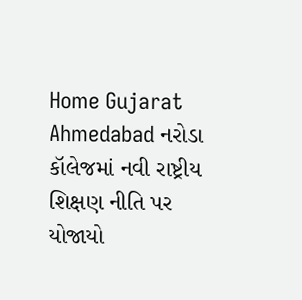Home Gujarat Ahmedabad નરોડા કૉલેજમાં નવી રાષ્ટ્રીય શિક્ષણ નીતિ પર યોજાયો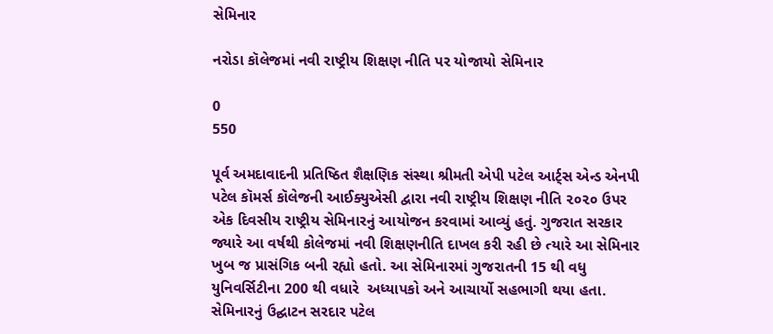સેમિનાર

નરોડા કૉલેજમાં નવી રાષ્ટ્રીય શિક્ષણ નીતિ પર યોજાયો સેમિનાર

0
550

પૂર્વ અમદાવાદની પ્રતિષ્ઠિત શૈક્ષણિક સંસ્થા શ્રીમતી એપી પટેલ આર્ટ્સ એન્ડ એનપી પટેલ કૉમર્સ કૉલેજની આઈક્યુએસી દ્વારા નવી રાષ્ટ્રીય શિક્ષણ નીતિ ૨૦૨૦ ઉપર એક દિવસીય રાષ્ટ્રીય સેમિનારનું આયોજન કરવામાં આવ્યું હતું. ગુજરાત સરકાર જ્યારે આ વર્ષથી કોલેજમાં નવી શિક્ષણનીતિ દાખલ કરી રહી છે ત્યારે આ સેમિનાર ખુબ જ પ્રાસંગિક બની રહ્યો હતો. આ સેમિનારમાં ગુજરાતની 15 થી વધુ યુનિવર્સિટીના 200 થી વધારે  અધ્યાપકો અને આચાર્યો સહભાગી થયા હતા. સેમિનારનું ઉદ્ઘાટન સરદાર પટેલ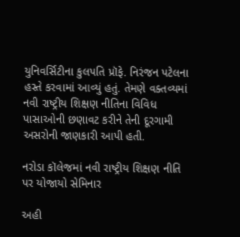યુનિવર્સિટીના કુલપતિ પ્રૉફે. નિરંજન પટેલના હસ્તે કરવામાં આવ્યું હતું. તેમણે વક્તવ્યમાં નવી રાષ્ટ્રીય શિક્ષણ નીતિના વિવિધ પાસાઓની છણાવટ કરીને તેની દૂરગામી અસરોની જાણકારી આપી હતી.

નરોડા કૉલેજમાં નવી રાષ્ટ્રીય શિક્ષણ નીતિ  પર યોજાયો સેમિનાર

અહી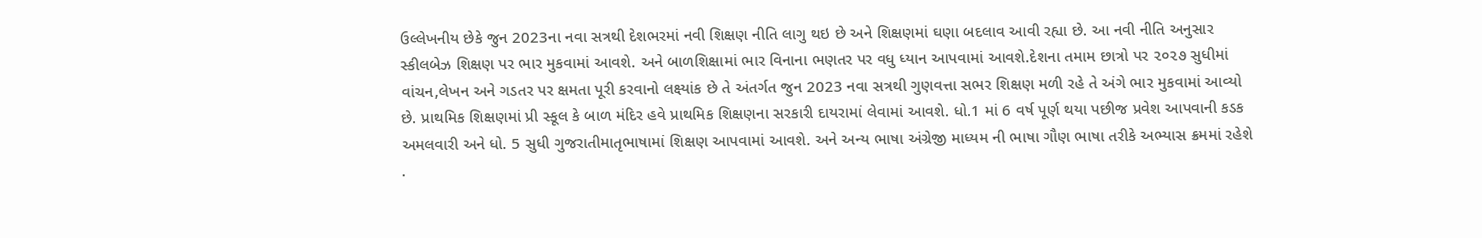ઉલ્લેખનીય છેકે જુન 2023ના નવા સત્રથી દેશભરમાં નવી શિક્ષણ નીતિ લાગુ થઇ છે અને શિક્ષણમાં ઘણા બદલાવ આવી રહ્યા છે. આ નવી નીતિ અનુસાર સ્કીલબેઝ શિક્ષણ પર ભાર મુકવામાં આવશે. અને બાળશિક્ષામાં ભાર વિનાના ભણતર પર વધુ ધ્યાન આપવામાં આવશે.દેશના તમામ છાત્રો પર ૨૦૨૭ સુધીમાં વાંચન,લેખન અને ગડતર પર ક્ષમતા પૂરી કરવાનો લક્ષ્યાંક છે તે અંતર્ગત જુન 2023 નવા સત્રથી ગુણવત્તા સભર શિક્ષણ મળી રહે તે અંગે ભાર મુકવામાં આવ્યો છે. પ્રાથમિક શિક્ષણમાં પ્રી સ્કૂલ કે બાળ મંદિર હવે પ્રાથમિક શિક્ષણના સરકારી દાયરામાં લેવામાં આવશે. ધો.1 માં 6 વર્ષ પૂર્ણ થયા પછીજ પ્રવેશ આપવાની કડક અમલવારી અને ધો. 5 સુધી ગુજરાતીમાતૃભાષામાં શિક્ષણ આપવામાં આવશે. અને અન્ય ભાષા અંગ્રેજી માધ્યમ ની ભાષા ગૌણ ભાષા તરીકે અભ્યાસ ક્રમમાં રહેશે .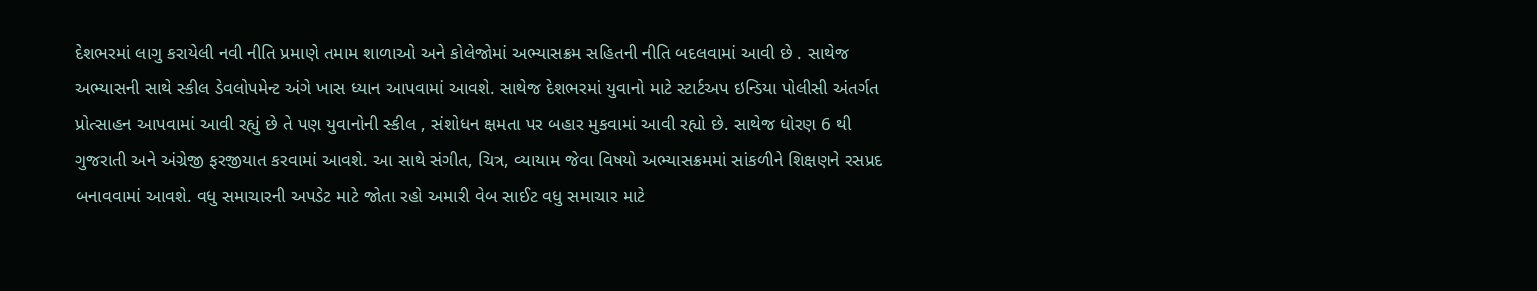દેશભરમાં લાગુ કરાયેલી નવી નીતિ પ્રમાણે તમામ શાળાઓ અને કોલેજોમાં અભ્યાસક્રમ સહિતની નીતિ બદલવામાં આવી છે . સાથેજ અભ્યાસની સાથે સ્કીલ ડેવલોપમેન્ટ અંગે ખાસ ધ્યાન આપવામાં આવશે. સાથેજ દેશભરમાં યુવાનો માટે સ્ટાર્ટઅપ ઇન્ડિયા પોલીસી અંતર્ગત પ્રોત્સાહન આપવામાં આવી રહ્યું છે તે પણ યુવાનોની સ્કીલ , સંશોધન ક્ષમતા પર બહાર મુકવામાં આવી રહ્યો છે. સાથેજ ધોરણ 6 થી ગુજરાતી અને અંગ્રેજી ફરજીયાત કરવામાં આવશે. આ સાથે સંગીત, ચિત્ર, વ્યાયામ જેવા વિષયો અભ્યાસક્રમમાં સાંકળીને શિક્ષણને રસપ્રદ બનાવવામાં આવશે. વધુ સમાચારની અપડેટ માટે જોતા રહો અમારી વેબ સાઈટ વધુ સમાચાર માટે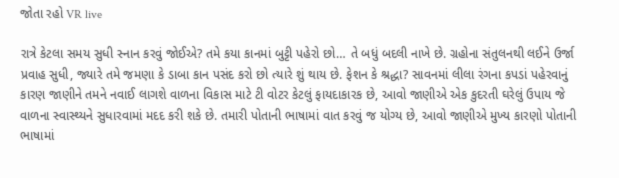જોતા રહો VR live

રાત્રે કેટલા સમય સુધી સ્નાન કરવું જોઈએ? તમે કયા કાનમાં બુટ્ટી પહેરો છો… તે બધું બદલી નાખે છે. ગ્રહોના સંતુલનથી લઈને ઉર્જા પ્રવાહ સુધી, જ્યારે તમે જમણા કે ડાબા કાન પસંદ કરો છો ત્યારે શું થાય છે. ફેશન કે શ્રદ્ધા? સાવનમાં લીલા રંગના કપડાં પહેરવાનું કારણ જાણીને તમને નવાઈ લાગશે વાળના વિકાસ માટે ટી વોટર કેટલું ફાયદાકારક છે, આવો જાણીએ એક કુદરતી ઘરેલું ઉપાય જે વાળના સ્વાસ્થ્યને સુધારવામાં મદદ કરી શકે છે. તમારી પોતાની ભાષામાં વાત કરવું જ યોગ્ય છે, આવો જાણીએ મુખ્ય કારણો પોતાની ભાષામાં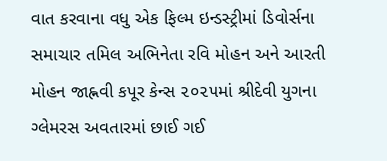વાત કરવાના વધુ એક ફિલ્મ ઇન્ડસ્ટ્રીમાં ડિવોર્સના સમાચાર તમિલ અભિનેતા રવિ મોહન અને આરતી મોહન જાહ્નવી કપૂર કેન્સ ૨૦૨૫માં શ્રીદેવી યુગના ગ્લેમરસ અવતારમાં છાઈ ગઈ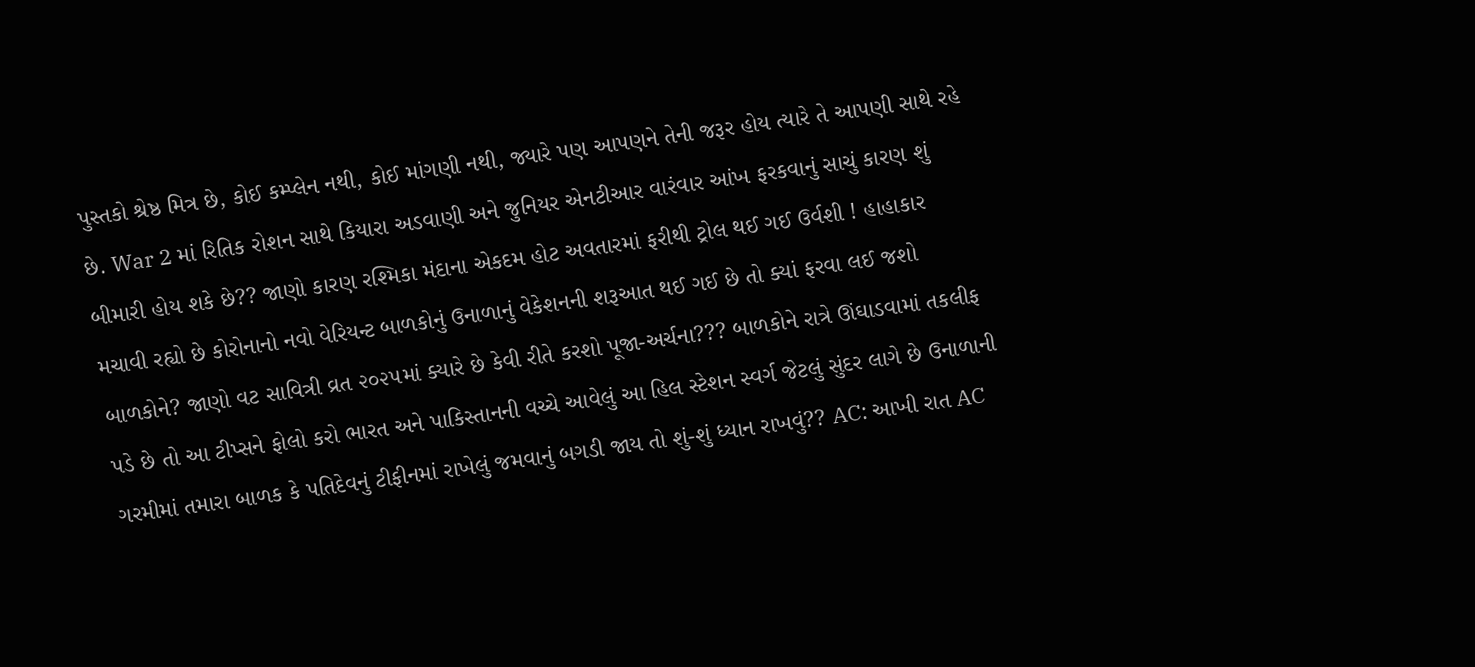પુસ્તકો શ્રેષ્ઠ મિત્ર છે, કોઈ કમ્પ્લેન નથી, કોઈ માંગણી નથી, જ્યારે પણ આપણને તેની જરૂર હોય ત્યારે તે આપણી સાથે રહે છે. War 2 માં રિતિક રોશન સાથે કિયારા અડવાણી અને જુનિયર એનટીઆર વારંવાર આંખ ફરકવાનું સાચું કારણ શું બીમારી હોય શકે છે?? જાણો કારણ રશ્મિકા મંદાના એકદમ હોટ અવતારમાં ફરીથી ટ્રોલ થઈ ગઈ ઉર્વશી ! હાહાકાર મચાવી રહ્યો છે કોરોનાનો નવો વેરિયન્ટ બાળકોનું ઉનાળાનું વેકેશનની શરૂઆત થઈ ગઈ છે તો ક્યાં ફરવા લઈ જશો બાળકોને? જાણો વટ સાવિત્રી વ્રત ૨૦૨૫માં ક્યારે છે કેવી રીતે કરશો પૂજા-અર્ચના??? બાળકોને રાત્રે ઊંઘાડવામાં તકલીફ પડે છે તો આ ટીપ્સને ફોલો કરો ભારત અને પાકિસ્તાનની વચ્ચે આવેલું આ હિલ સ્ટેશન સ્વર્ગ જેટલું સુંદર લાગે છે ઉનાળાની ગરમીમાં તમારા બાળક કે પતિદેવનું ટીફીનમાં રાખેલું જમવાનું બગડી જાય તો શું-શું ધ્યાન રાખવું?? AC: આખી રાત AC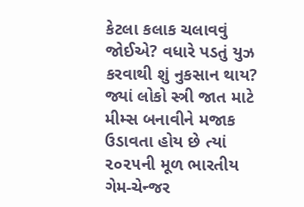કેટલા કલાક ચલાવવું જોઈએ? વધારે પડતું યુઝ કરવાથી શું નુકસાન થાય? જ્યાં લોકો સ્ત્રી જાત માટે મીમ્સ બનાવીને મજાક ઉડાવતા હોય છે ત્યાં ૨૦૨૫ની મૂળ ભારતીય ગેમ-ચેન્જર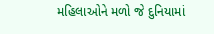મહિલાઓને મળો જે દુનિયામાં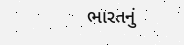ભારતનું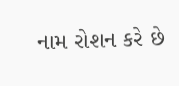નામ રોશન કરે છે